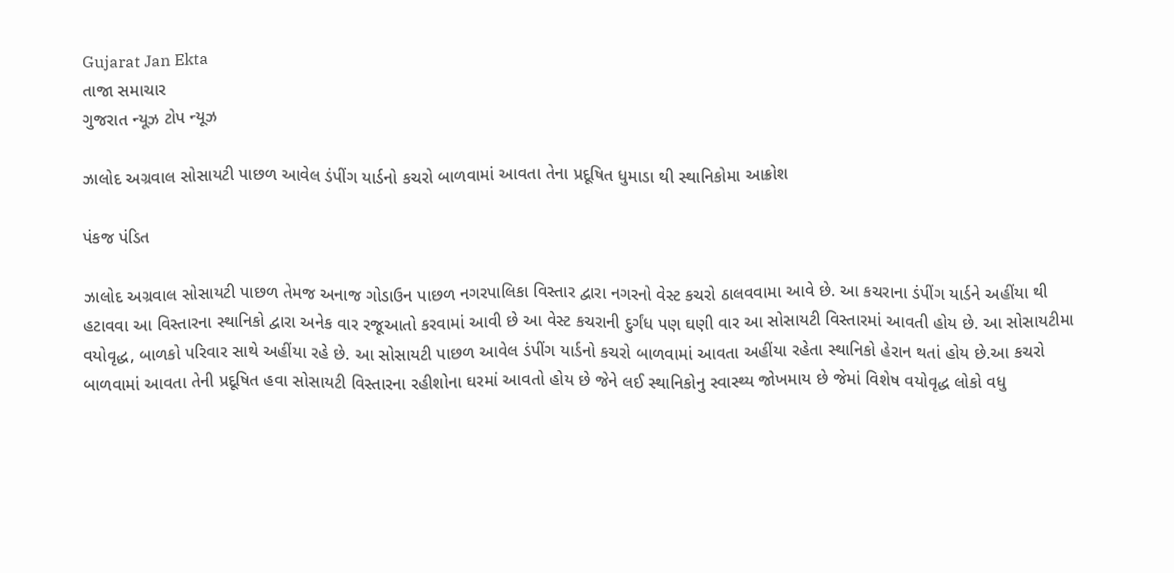Gujarat Jan Ekta
તાજા સમાચાર
ગુજરાત ન્યૂઝ ટોપ ન્યૂઝ

ઝાલોદ અગ્રવાલ સોસાયટી પાછળ આવેલ ડંપીંગ યાર્ડનો કચરો બાળવામાં આવતા તેના પ્રદૂષિત ધુમાડા થી સ્થાનિકોમા આક્રોશ

પંકજ પંડિત

ઝાલોદ અગ્રવાલ સોસાયટી પાછળ તેમજ અનાજ ગોડાઉન પાછળ નગરપાલિકા વિસ્તાર દ્વારા નગરનો વેસ્ટ કચરો ઠાલવવામા આવે છે. આ કચરાના ડંપીંગ યાર્ડને અહીંયા થી હટાવવા આ વિસ્તારના સ્થાનિકો દ્વારા અનેક વાર રજૂઆતો કરવામાં આવી છે આ વેસ્ટ કચરાની દુર્ગંધ પણ ઘણી વાર આ સોસાયટી વિસ્તારમાં આવતી હોય છે. આ સોસાયટીમા વયોવૃદ્ધ, બાળકો પરિવાર સાથે અહીંયા રહે છે. આ સોસાયટી પાછળ આવેલ ડંપીંગ યાર્ડનો કચરો બાળવામાં આવતા અહીંયા રહેતા સ્થાનિકો હેરાન થતાં હોય છે.આ કચરો બાળવામાં આવતા તેની પ્રદૂષિત હવા સોસાયટી વિસ્તારના રહીશોના ઘરમાં આવતો હોય છે જેને લઈ સ્થાનિકોનુ સ્વાસ્થ્ય જોખમાય છે જેમાં વિશેષ વયોવૃદ્ધ લોકો વધુ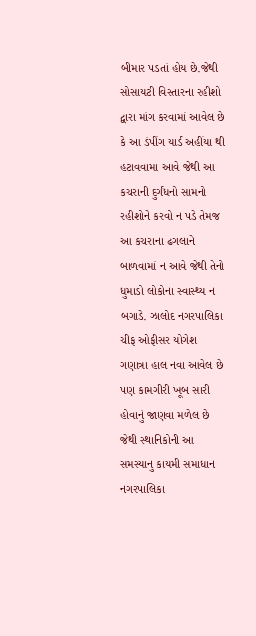બીમાર પડતાં હોય છે.જેથી સોસાયટી વિસ્તારના રહીશો દ્વારા માંગ કરવામાં આવેલ છે કે આ ડંપીંગ યાર્ડ અહીંયા થી હટાવવામા આવે જેથી આ કચરાની દુર્ગંધનો સામનો રહીશોને કરવો ન પડે તેમજ આ કચરાના ઢગલાને બાળવામાં ન આવે જેથી તેનો ધુમાડો લોકોના સ્વાસ્થ્ય ન બગાડે. ઝાલોદ નગરપાલિકા ચીફ ઓફીસર યોગેશ ગણાત્રા હાલ નવા આવેલ છે પણ કામગીરી ખૂબ સારી હોવાનું જાણવા મળેલ છે જેથી સ્થાનિકોની આ સમસ્યાનુ કાયમી સમાધાન નગરપાલિકા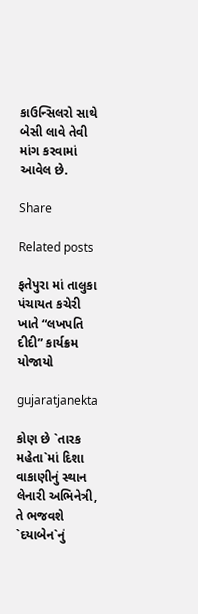કાઉન્સિલરો સાથે બેસી લાવે તેવી માંગ કરવામાં આવેલ છે.

Share

Related posts

ફતેપુરા માં તાલુકા પંચાયત કચેરી ખાતે “લખપતિ દીદી” કાર્યક્રમ યોજાયો

gujaratjanekta

કોણ છે `તારક મહેતા`માં દિશા વાકાણીનું સ્થાન લેનારી અભિનેત્રી, તે ભજવશે `દયાબેન`નું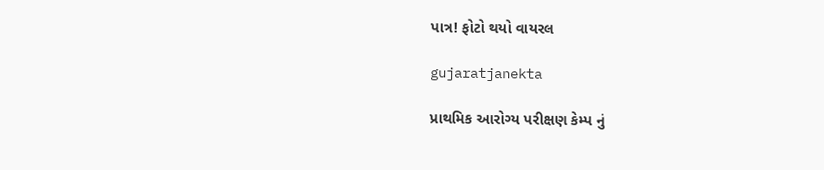પાત્ર! ફોટો થયો વાયરલ

gujaratjanekta

પ્રાથમિક આરોગ્ય પરીક્ષણ કેમ્પ નું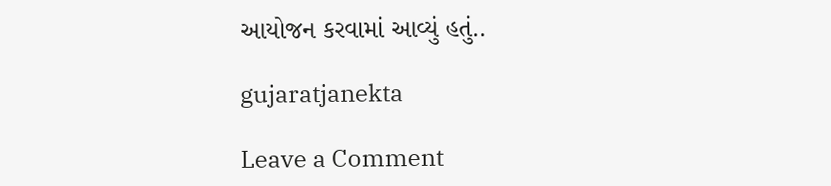આયોજન કરવામાં આવ્યું હતું..

gujaratjanekta

Leave a Comment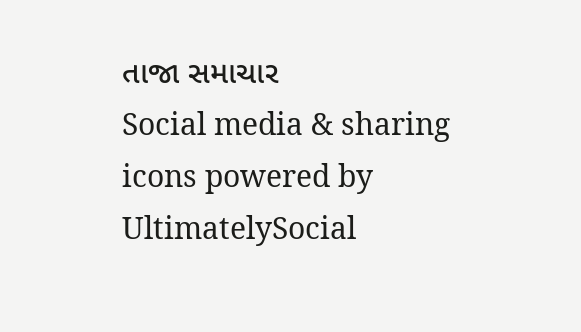તાજા સમાચાર
Social media & sharing icons powered by UltimatelySocial